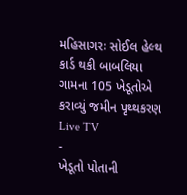મહિસાગરઃ સોઈલ હેલ્થ કાર્ડ થકી બાબલિયા ગામના 105 ખેડૂતોએ કરાવ્યું જમીન પૃથ્થકરણ
Live TV
-
ખેડૂતો પોતાની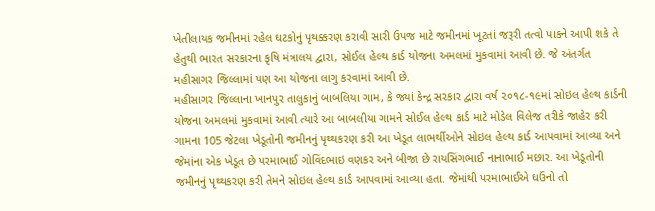ખેતીલાયક જમીનમાં રહેલ ઘટકોનું પૃથક્કરણ કરાવી સારી ઉપજ માટે જમીનમાં ખૂટતાં જરૂરી તત્વો પાકને આપી શકે તે હેતુથી ભારત સરકારના કૃષિ મંત્રાલય દ્વારા, સોઈલ હેલ્થ કાર્ડ યોજના અમલમાં મુકવામાં આવી છે. જે અંતર્ગત મહીસાગર જિલ્લામાં પણ આ યોજના લાગુ કરવામાં આવી છે.
મહીસાગર જિલ્લાના ખાનપુર તાલુકાનું બાબલિયા ગામ, કે જ્યાં કેન્દ્ર સરકાર દ્વારા વર્ષ ૨૦૧૮-૧૯માં સોઇલ હેલ્થ કાર્ડની યોજના અમલમાં મુકવામાં આવી ત્યારે આ બાબલીયા ગામને સોઈલ હેલ્થ કાર્ડ માટે મોડેલ વિલેજ તરીકે જાહેર કરી ગામના 105 જેટલા ખેડૂતોની જમીનનું પૃથ્થકરણ કરી આ ખેડૂત લાભર્થીઓને સોઇલ હેલ્થ કાર્ડ આપવામાં આવ્યા અને જેમાંના એક ખેડૂત છે પરમાભાઈ ગોવિંદભાઇ વણકર અને બીજા છે રાયસિંગભાઈ નાનાભાઈ મછાર. આ ખેડૂતોની જમીનનું પૃથ્થકરણ કરી તેમને સોઇલ હેલ્થ કાર્ડ આપવામાં આવ્યા હતા. જેમાંથી પરમાભાઈએ ઘઉંનો તો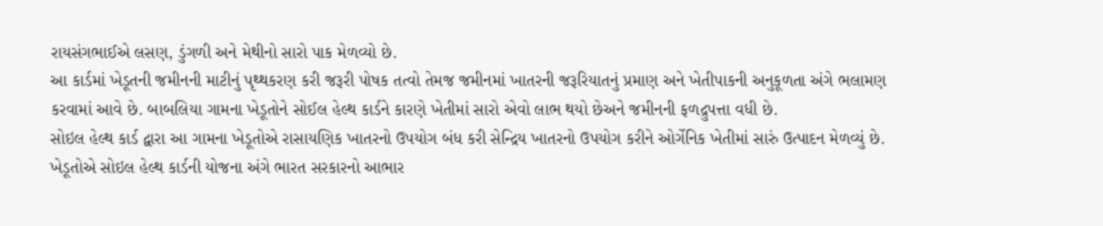રાયસંગભાઈએ લસણ, ડુંગળી અને મેથીનો સારો પાક મેળવ્યો છે.
આ કાર્ડમાં ખેડૂતની જમીનની માટીનું પૃથ્થકરણ કરી જરૂરી પોષક તત્વો તેમજ જમીનમાં ખાતરની જરૂરિયાતનું પ્રમાણ અને ખેતીપાકની અનુકૂળતા અંગે ભલામણ કરવામાં આવે છે. બાબલિયા ગામના ખેડૂતોને સોઈલ હેલ્થ કાર્ડને કારણે ખેતીમાં સારો એવો લાભ થયો છેઅને જમીનની ફળદ્રુપત્તા વધી છે.
સોઇલ હેલ્થ કાર્ડ દ્વારા આ ગામના ખેડૂતોએ રાસાયણિક ખાતરનો ઉપયોગ બંધ કરી સેન્દ્રિય ખાતરનો ઉપયોગ કરીને ઓર્ગેનિક ખેતીમાં સારું ઉત્પાદન મેળવ્યું છે. ખેડૂતોએ સોઇલ હેલ્થ કાર્ડની યોજના અંગે ભારત સરકારનો આભાર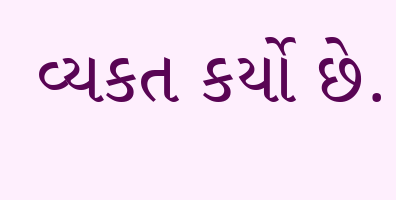વ્યકત કર્યો છે.